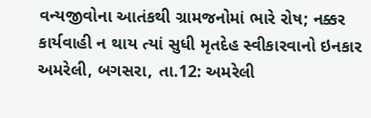વન્યજીવોના આતંકથી ગ્રામજનોમાં ભારે રોષ; નક્કર કાર્યવાહી ન થાય ત્યાં સુધી મૃતદેહ સ્વીકારવાનો ઇનકાર
અમરેલી, બગસરા, તા.12: અમરેલી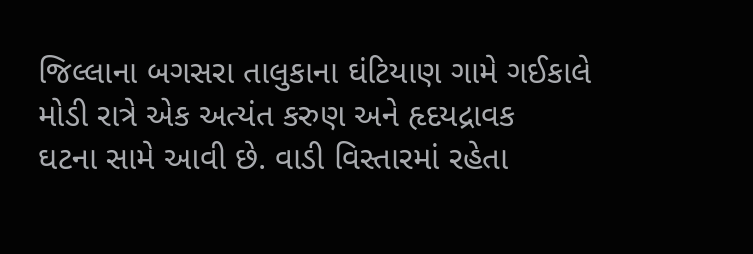જિલ્લાના બગસરા તાલુકાના ઘંટિયાણ ગામે ગઈકાલે મોડી રાત્રે એક અત્યંત કરુણ અને હૃદયદ્રાવક
ઘટના સામે આવી છે. વાડી વિસ્તારમાં રહેતા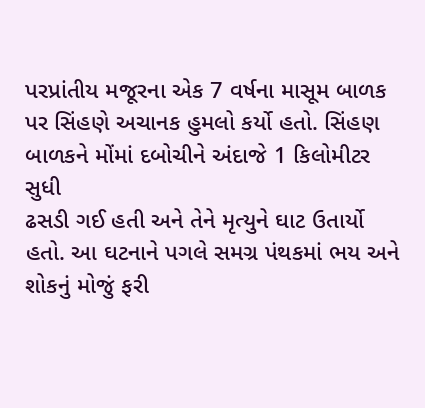પરપ્રાંતીય મજૂરના એક 7 વર્ષના માસૂમ બાળક
પર સિંહણે અચાનક હુમલો કર્યો હતો. સિંહણ બાળકને મોંમાં દબોચીને અંદાજે 1 કિલોમીટર સુધી
ઢસડી ગઈ હતી અને તેને મૃત્યુને ઘાટ ઉતાર્યો હતો. આ ઘટનાને પગલે સમગ્ર પંથકમાં ભય અને
શોકનું મોજું ફરી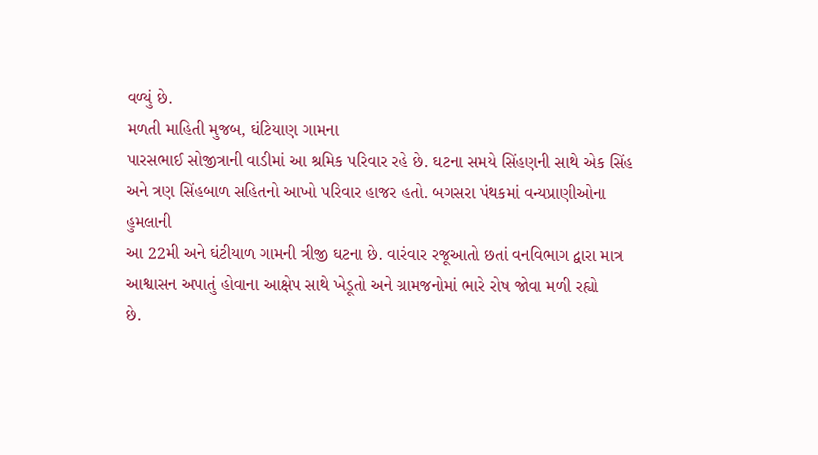વળ્યું છે.
મળતી માહિતી મુજબ, ઘંટિયાણ ગામના
પારસભાઈ સોજીત્રાની વાડીમાં આ શ્રમિક પરિવાર રહે છે. ઘટના સમયે સિંહણની સાથે એક સિંહ
અને ત્રણ સિંહબાળ સહિતનો આખો પરિવાર હાજર હતો. બગસરા પંથકમાં વન્યપ્રાણીઓના હુમલાની
આ 22મી અને ઘંટીયાળ ગામની ત્રીજી ઘટના છે. વારંવાર રજૂઆતો છતાં વનવિભાગ દ્વારા માત્ર
આશ્વાસન અપાતું હોવાના આક્ષેપ સાથે ખેડૂતો અને ગ્રામજનોમાં ભારે રોષ જોવા મળી રહ્યો
છે.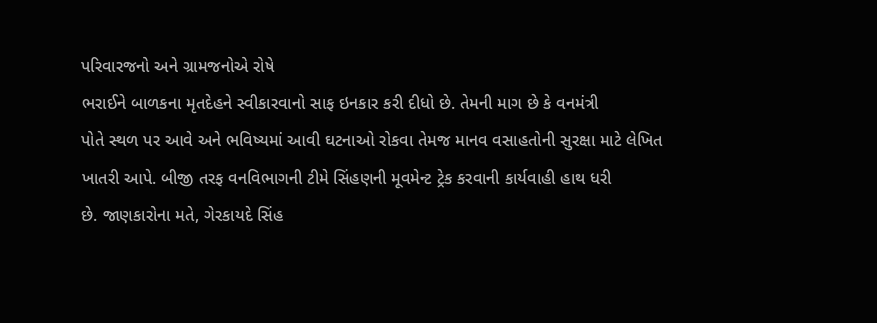પરિવારજનો અને ગ્રામજનોએ રોષે
ભરાઈને બાળકના મૃતદેહને સ્વીકારવાનો સાફ ઇનકાર કરી દીધો છે. તેમની માગ છે કે વનમંત્રી
પોતે સ્થળ પર આવે અને ભવિષ્યમાં આવી ઘટનાઓ રોકવા તેમજ માનવ વસાહતોની સુરક્ષા માટે લેખિત
ખાતરી આપે. બીજી તરફ વનવિભાગની ટીમે સિંહણની મૂવમેન્ટ ટ્રેક કરવાની કાર્યવાહી હાથ ધરી
છે. જાણકારોના મતે, ગેરકાયદે સિંહ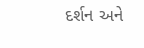દર્શન અને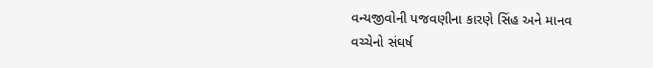વન્યજીવોની પજવણીના કારણે સિંહ અને માનવ
વચ્ચેનો સંઘર્ષ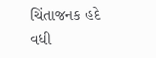ચિંતાજનક હદે વધી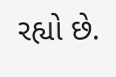રહ્યો છે.